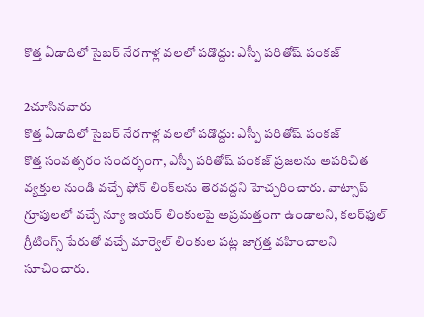కొత్త ఏడాదిలో సైబర్ నేరగాళ్ల వలలో పడొద్దు: ఎస్పీ పరితోష్ పంకజ్

2చూసినవారు
కొత్త ఏడాదిలో సైబర్ నేరగాళ్ల వలలో పడొద్దు: ఎస్పీ పరితోష్ పంకజ్
కొత్త సంవత్సరం సందర్భంగా, ఎస్పీ పరితోష్ పంకజ్ ప్రజలను అపరిచిత వ్యక్తుల నుండి వచ్చే ఫోన్ లింక్‌లను తెరవద్దని హెచ్చరించారు. వాట్సాప్ గ్రూపులలో వచ్చే న్యూ ఇయర్ లింకులపై అప్రమత్తంగా ఉండాలని, కలర్‌ఫుల్ గ్రీటింగ్స్ పేరుతో వచ్చే మార్వెల్ లింకుల పట్ల జాగ్రత్త వహించాలని సూచించారు.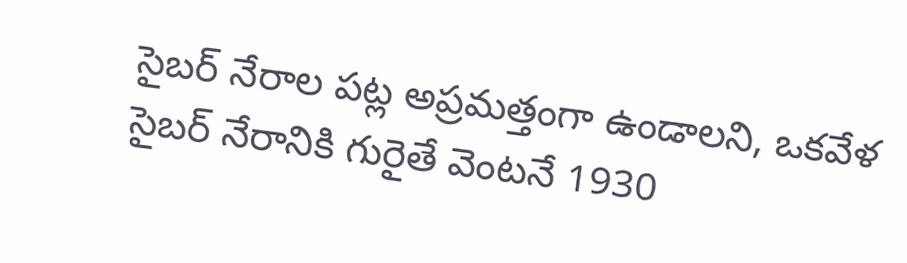సైబర్ నేరాల పట్ల అప్రమత్తంగా ఉండాలని, ఒకవేళ సైబర్ నేరానికి గురైతే వెంటనే 1930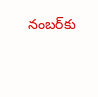నంబర్‌కు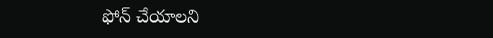ఫోన్ చేయాలని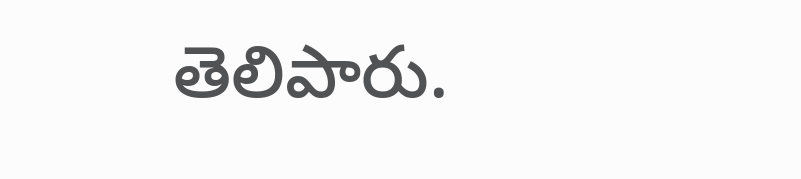తెలిపారు.